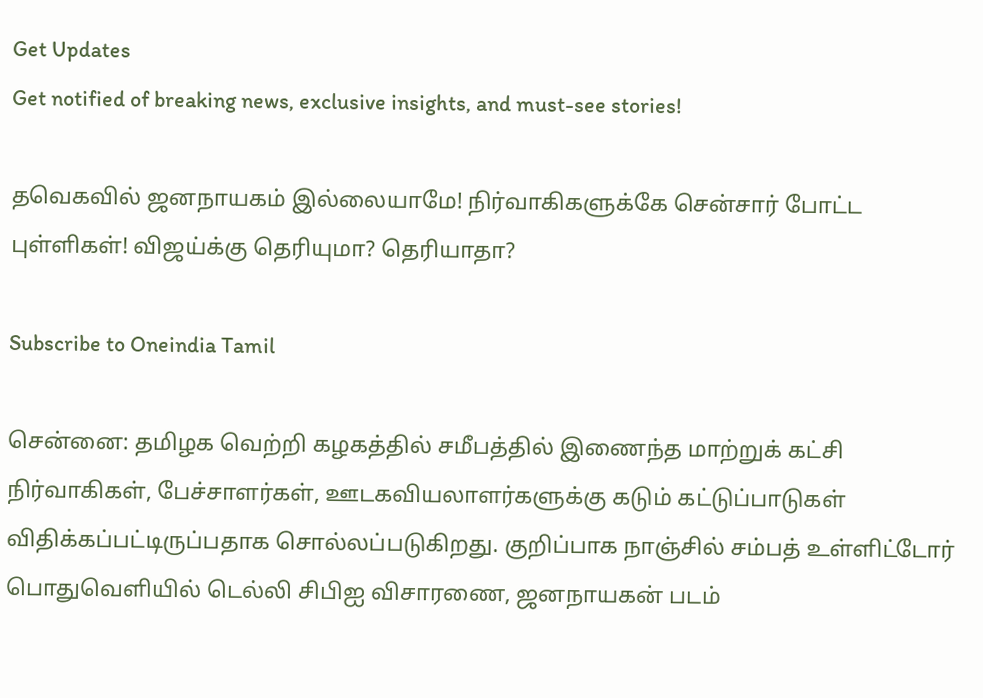Get Updates
Get notified of breaking news, exclusive insights, and must-see stories!

தவெகவில் ஜனநாயகம் இல்லையாமே! நிர்வாகிகளுக்கே சென்சார் போட்ட புள்ளிகள்! விஜய்க்கு தெரியுமா? தெரியாதா?

Subscribe to Oneindia Tamil

சென்னை: தமிழக வெற்றி கழகத்தில் சமீபத்தில் இணைந்த மாற்றுக் கட்சி நிர்வாகிகள், பேச்சாளர்கள், ஊடகவியலாளர்களுக்கு கடும் கட்டுப்பாடுகள் விதிக்கப்பட்டிருப்பதாக சொல்லப்படுகிறது. குறிப்பாக நாஞ்சில் சம்பத் உள்ளிட்டோர் பொதுவெளியில் டெல்லி சிபிஐ விசாரணை, ஜனநாயகன் படம்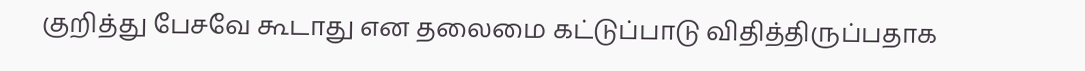குறித்து பேசவே கூடாது என தலைமை கட்டுப்பாடு விதித்திருப்பதாக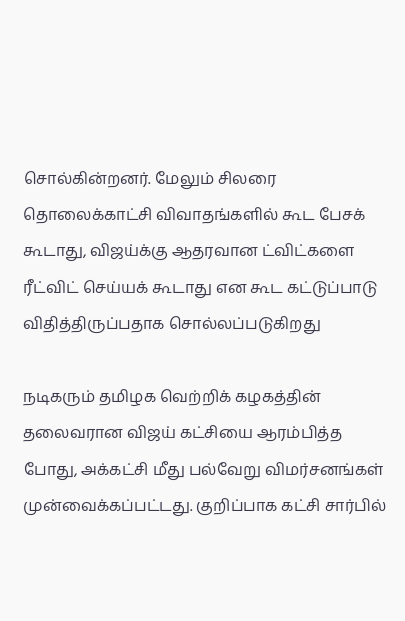சொல்கின்றனர். மேலும் சிலரை தொலைக்காட்சி விவாதங்களில் கூட பேசக் கூடாது, விஜய்க்கு ஆதரவான ட்விட்களை ரீட்விட் செய்யக் கூடாது என கூட கட்டுப்பாடு விதித்திருப்பதாக சொல்லப்படுகிறது

நடிகரும் தமிழக வெற்றிக் கழகத்தின் தலைவரான விஜய் கட்சியை ஆரம்பித்த போது, அக்கட்சி மீது பல்வேறு விமர்சனங்கள் முன்வைக்கப்பட்டது. குறிப்பாக கட்சி சார்பில்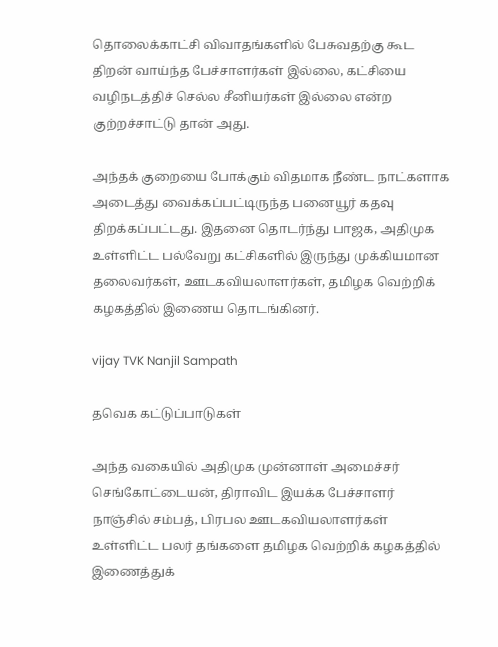தொலைக்காட்சி விவாதங்களில் பேசுவதற்கு கூட திறன் வாய்ந்த பேச்சாளர்கள் இல்லை, கட்சியை வழிநடத்திச் செல்ல சீனியர்கள் இல்லை என்ற குற்றச்சாட்டு தான் அது.

அந்தக் குறையை போக்கும் விதமாக நீண்ட நாட்களாக அடைத்து வைக்கப்பட்டிருந்த பனையூர் கதவு திறக்கப்பட்டது. இதனை தொடர்ந்து பாஜக, அதிமுக உள்ளிட்ட பல்வேறு கட்சிகளில் இருந்து முக்கியமான தலைவர்கள், ஊடகவியலாளர்கள், தமிழக வெற்றிக் கழகத்தில் இணைய தொடங்கினர்.

vijay TVK Nanjil Sampath

தவெக கட்டுப்பாடுகள்

அந்த வகையில் அதிமுக முன்னாள் அமைச்சர் செங்கோட்டையன், திராவிட இயக்க பேச்சாளர் நாஞ்சில் சம்பத், பிரபல ஊடகவியலாளர்கள் உள்ளிட்ட பலர் தங்களை தமிழக வெற்றிக் கழகத்தில் இணைத்துக்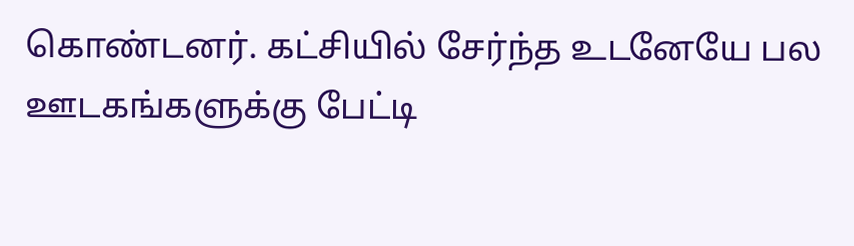கொண்டனர். கட்சியில் சேர்ந்த உடனேயே பல ஊடகங்களுக்கு பேட்டி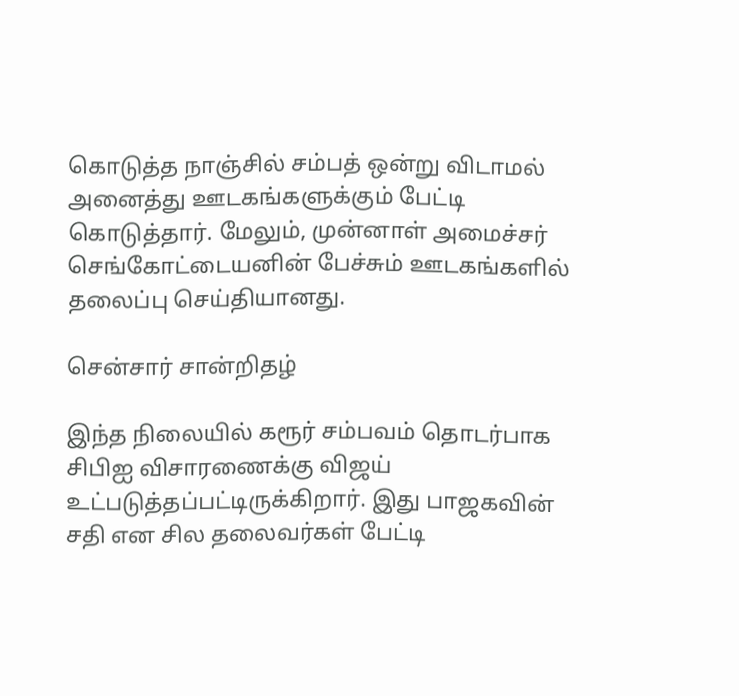கொடுத்த நாஞ்சில் சம்பத் ஒன்று விடாமல் அனைத்து ஊடகங்களுக்கும் பேட்டி கொடுத்தார். மேலும், முன்னாள் அமைச்சர் செங்கோட்டையனின் பேச்சும் ஊடகங்களில் தலைப்பு செய்தியானது.

சென்சார் சான்றிதழ்

இந்த நிலையில் கரூர் சம்பவம் தொடர்பாக சிபிஐ விசாரணைக்கு விஜய் உட்படுத்தப்பட்டிருக்கிறார். இது பாஜகவின் சதி என சில தலைவர்கள் பேட்டி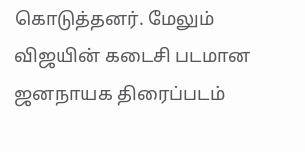கொடுத்தனர். மேலும் விஜயின் கடைசி படமான ஜனநாயக திரைப்படம்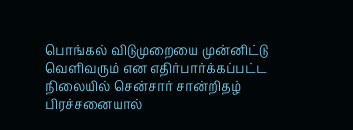பொங்கல் விடுமுறையை முன்னிட்டு வெளிவரும் என எதிர்பார்க்கப்பட்ட நிலையில் சென்சார் சான்றிதழ் பிரச்சனையால்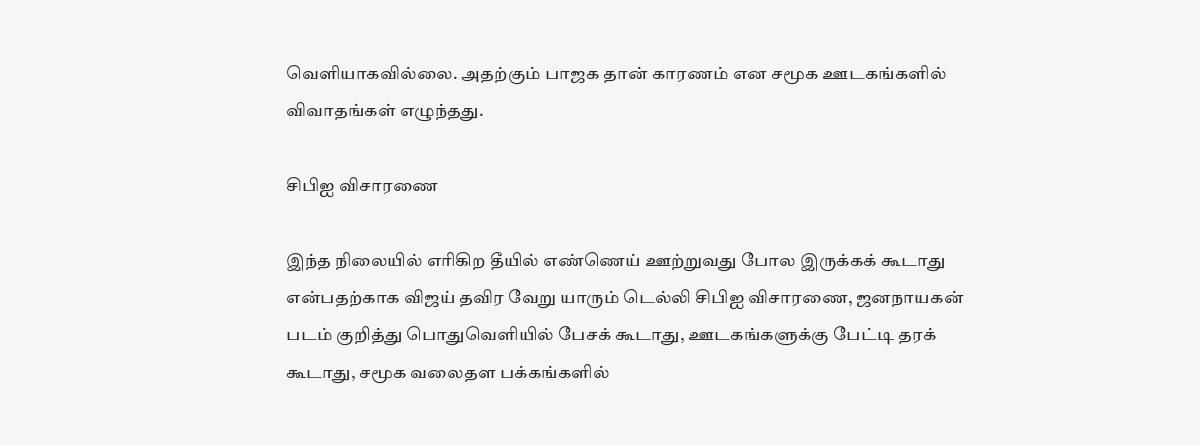வெளியாகவில்லை. அதற்கும் பாஜக தான் காரணம் என சமூக ஊடகங்களில் விவாதங்கள் எழுந்தது.

சிபிஐ விசாரணை

இந்த நிலையில் எரிகிற தீயில் எண்ணெய் ஊற்றுவது போல இருக்கக் கூடாது என்பதற்காக விஜய் தவிர வேறு யாரும் டெல்லி சிபிஐ விசாரணை, ஜனநாயகன் படம் குறித்து பொதுவெளியில் பேசக் கூடாது, ஊடகங்களுக்கு பேட்டி தரக் கூடாது, சமூக வலைதள பக்கங்களில்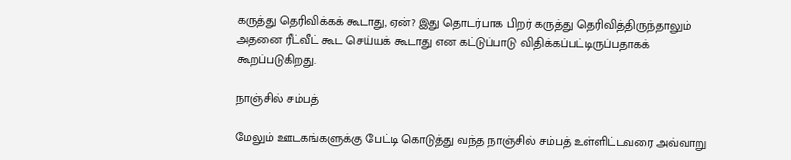கருத்து தெரிவிக்கக் கூடாது, ஏன்? இது தொடர்பாக பிறர் கருத்து தெரிவித்திருந்தாலும் அதனை ரீட்வீட் கூட செய்யக் கூடாது என கட்டுப்பாடு விதிக்கப்பட்டிருப்பதாகக் கூறப்படுகிறது.

நாஞ்சில் சம்பத்

மேலும் ஊடகங்களுக்கு பேட்டி கொடுத்து வந்த நாஞ்சில் சம்பத் உள்ளிட்டவரை அவ்வாறு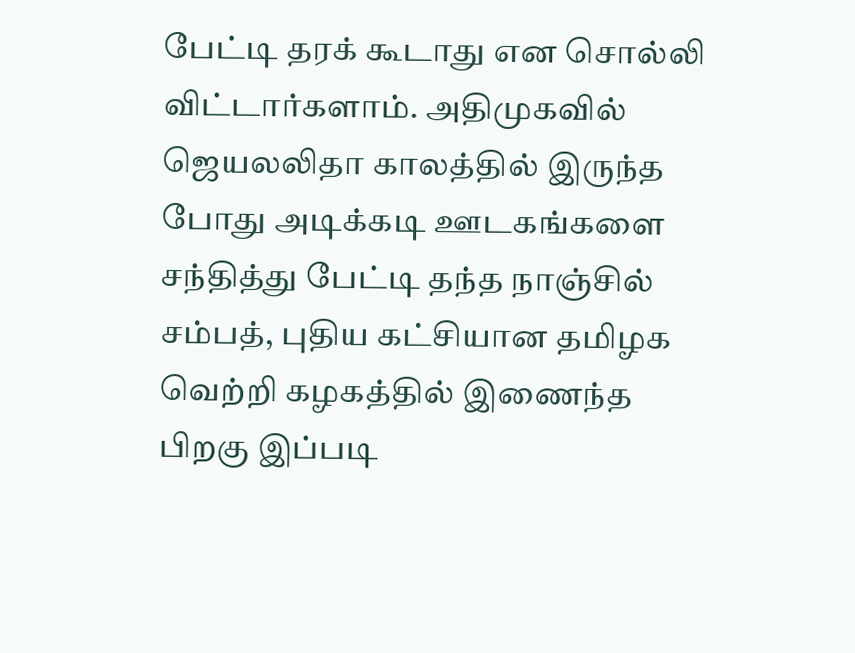பேட்டி தரக் கூடாது என சொல்லி விட்டார்களாம். அதிமுகவில் ஜெயலலிதா காலத்தில் இருந்த போது அடிக்கடி ஊடகங்களை சந்தித்து பேட்டி தந்த நாஞ்சில் சம்பத், புதிய கட்சியான தமிழக வெற்றி கழகத்தில் இணைந்த பிறகு இப்படி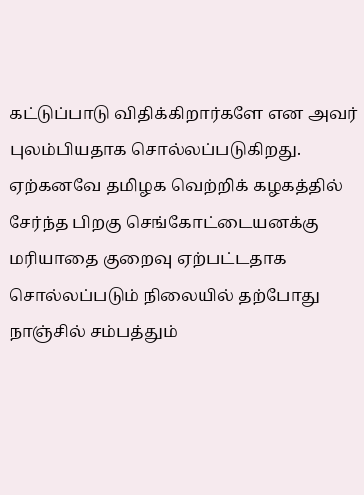கட்டுப்பாடு விதிக்கிறார்களே என அவர் புலம்பியதாக சொல்லப்படுகிறது. ஏற்கனவே தமிழக வெற்றிக் கழகத்தில் சேர்ந்த பிறகு செங்கோட்டையனக்கு மரியாதை குறைவு ஏற்பட்டதாக சொல்லப்படும் நிலையில் தற்போது நாஞ்சில் சம்பத்தும்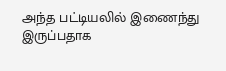அந்த பட்டியலில் இணைந்து இருப்பதாக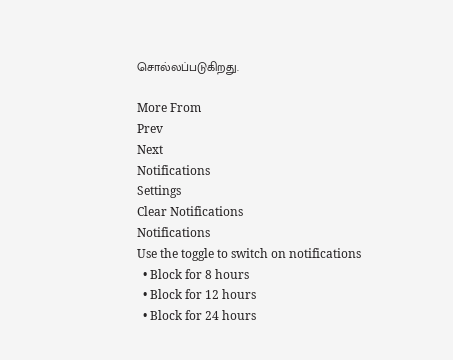சொல்லப்படுகிறது.

More From
Prev
Next
Notifications
Settings
Clear Notifications
Notifications
Use the toggle to switch on notifications
  • Block for 8 hours
  • Block for 12 hours
  • Block for 24 hours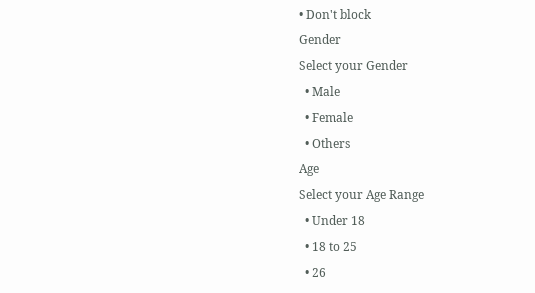• Don't block
Gender
Select your Gender
  • Male
  • Female
  • Others
Age
Select your Age Range
  • Under 18
  • 18 to 25
  • 26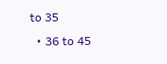to 35
  • 36 to 45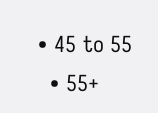• 45 to 55
  • 55+